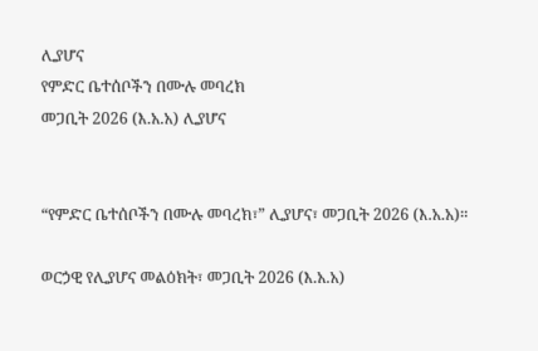ሊያሆና
የምድር ቤተሰቦችን በሙሉ መባረክ
መጋቢት 2026 (እ.አ.አ) ሊያሆና


“የምድር ቤተሰቦችን በሙሉ መባረክ፣” ሊያሆና፣ መጋቢት 2026 (እ.አ.አ)።

ወርኃዊ የሊያሆና መልዕክት፣ መጋቢት 2026 (እ.አ.አ)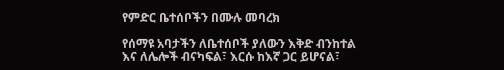የምድር ቤተሰቦችን በሙሉ መባረክ

የሰማዩ አባታችን ለቤተሰቦች ያለውን እቅድ ብንከተል እና ለሌሎች ብናካፍል፣ እርሱ ከእኛ ጋር ይሆናል፣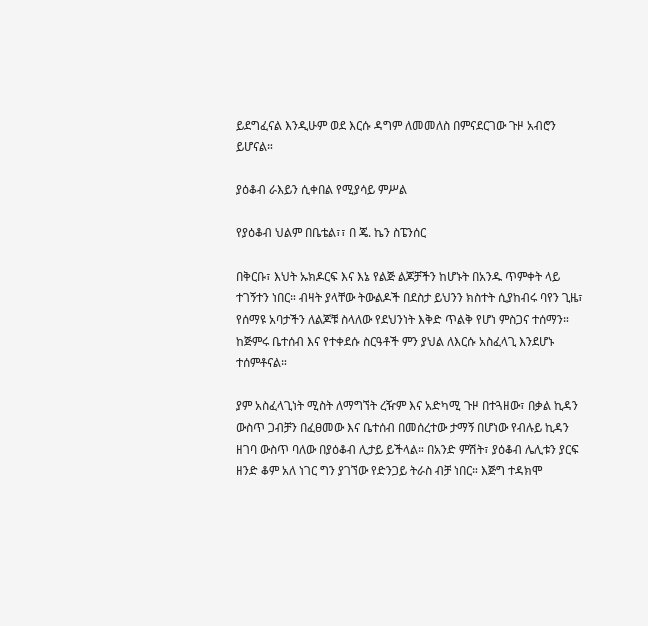ይደግፈናል እንዲሁም ወደ እርሱ ዳግም ለመመለስ በምናደርገው ጉዞ አብሮን ይሆናል።

ያዕቆብ ራእይን ሲቀበል የሚያሳይ ምሥል

የያዕቆብ ህልም በቤቴል፣፣ በ ጄ. ኬን ስፔንሰር

በቅርቡ፣ እህት ኡክዶርፍ እና እኔ የልጅ ልጆቻችን ከሆኑት በአንዱ ጥምቀት ላይ ተገኝተን ነበር። ብዛት ያላቸው ትውልዶች በደስታ ይህንን ክስተት ሲያከብሩ ባየን ጊዜ፣ የሰማዩ አባታችን ለልጆቹ ስላለው የደህንነት እቅድ ጥልቅ የሆነ ምስጋና ተሰማን። ከጅምሩ ቤተሰብ እና የተቀደሱ ስርዓቶች ምን ያህል ለእርሱ አስፈላጊ እንደሆኑ ተሰምቶናል።

ያም አስፈላጊነት ሚስት ለማግኘት ረዥም እና አድካሚ ጉዞ በተጓዘው፣ በቃል ኪዳን ውስጥ ጋብቻን በፈፀመው እና ቤተሰብ በመሰረተው ታማኝ በሆነው የብሉይ ኪዳን ዘገባ ውስጥ ባለው በያዕቆብ ሊታይ ይችላል። በአንድ ምሽት፣ ያዕቆብ ሌሊቱን ያርፍ ዘንድ ቆም አለ ነገር ግን ያገኘው የድንጋይ ትራስ ብቻ ነበር። እጅግ ተዳክሞ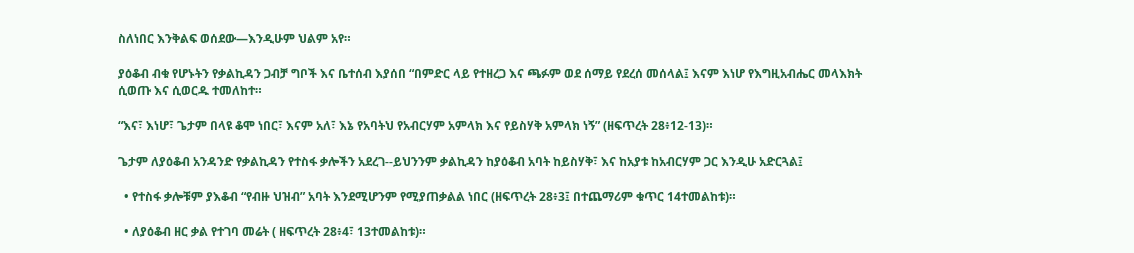ስለነበር እንቅልፍ ወሰደው—እንዲሁም ህልም አየ።

ያዕቆብ ብቁ የሆኑትን የቃልኪዳን ጋብቻ ግቦች እና ቤተሰብ እያሰበ “በምድር ላይ የተዘረጋ እና ጫፉም ወደ ሰማይ የደረሰ መሰላል፤ እናም እነሆ የእግዚአብሔር መላእክት ሲወጡ እና ሲወርዱ ተመለከተ።

“እና፣ እነሆ፣ ጌታም በላዩ ቆሞ ነበር፣ እናም አለ፣ እኔ የአባትህ የአብርሃም አምላክ እና የይስሃቅ አምላክ ነኝ” (ዘፍጥረት 28፥12-13)።

ጌታም ለያዕቆብ አንዳንድ የቃልኪዳን የተስፋ ቃሎችን አደረገ--ይህንንም ቃልኪዳን ከያዕቆብ አባት ከይስሃቅ፣ እና ከአያቱ ከአብርሃም ጋር እንዲሁ አድርጓል፤

  • የተስፋ ቃሎቹም ያእቆብ “የብዙ ህዝብ” አባት እንደሚሆንም የሚያጠቃልል ነበር (ዘፍጥረት 28፥3፤ በተጨማሪም ቁጥር 14ተመልከቱ)።

  • ለያዕቆብ ዘር ቃል የተገባ መሬት ( ዘፍጥረት 28፥4፣ 13ተመልከቱ)።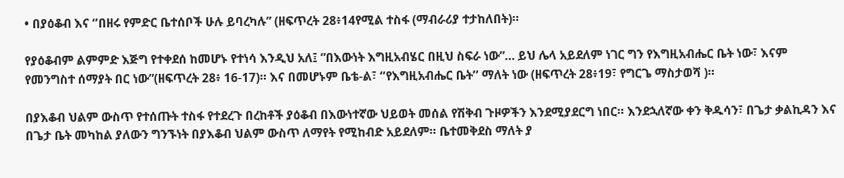• በያዕቆብ እና ‘’በዘሩ የምድር ቤተሰቦች ሁሉ ይባረካሉ” (ዘፍጥረት 28፥14የሚል ተስፋ (ማብራሪያ ተታከለበት)።

የያዕቆብም ልምምድ እጅግ የተቀደሰ ከመሆኑ የተነሳ እንዲህ አለ፤ ”በእውነት እግዚአብሄር በዚህ ስፍራ ነው”… ይህ ሌላ አይደለም ነገር ግን የእግዚአብሔር ቤት ነው፣ እናም የመንግስተ ሰማያት በር ነው”(ዘፍጥረት 28፥ 16-17)። እና በመሆኑም ቤቴ-ል፣ ‘’የእግዚአብሔር ቤት’’ ማለት ነው (ዘፍጥረት 28፥19፣ የግርጌ ማስታወሻ )።

በያእቆብ ህልም ውስጥ የተሰጡት ተስፋ የተደረጉ በረከቶች ያዕቆብ በእውነተኛው ህይወት መሰል የሽቅብ ጉዞዎችን እንደሚያደርግ ነበር። እንደኋለኛው ቀን ቅዱሳን፣ በጌታ ቃልኪዳን እና በጌታ ቤት መካከል ያለውን ግንኙነት በያእቆብ ህልም ውስጥ ለማየት የሚከብድ አይደለም። ቤተመቅደስ ማለት ያ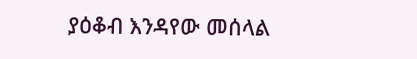ያዕቆብ እንዳየው መሰላል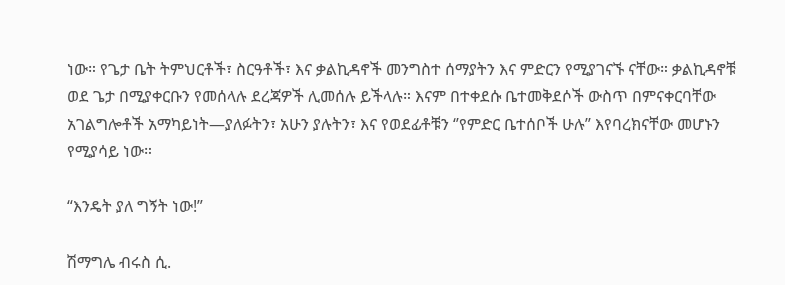ነው። የጌታ ቤት ትምህርቶች፣ ስርዓቶች፣ እና ቃልኪዳኖች መንግስተ ሰማያትን እና ምድርን የሚያገናኙ ናቸው። ቃልኪዳኖቹ ወደ ጌታ በሚያቀርቡን የመሰላሉ ደረጃዎች ሊመሰሉ ይችላሉ። እናም በተቀደሱ ቤተመቅደሶች ውስጥ በምናቀርባቸው አገልግሎቶች አማካይነት—ያለፉትን፣ አሁን ያሉትን፣ እና የወደፊቶቹን ‘’የምድር ቤተሰቦች ሁሉ’’ እየባረክናቸው መሆኑን የሚያሳይ ነው።

“እንዴት ያለ ግኝት ነው!”

ሽማግሌ ብሩስ ሲ.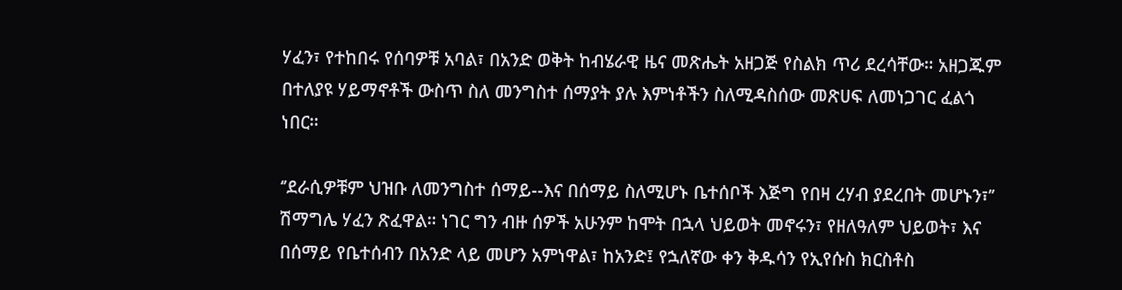ሃፈን፣ የተከበሩ የሰባዎቹ አባል፣ በአንድ ወቅት ከብሄራዊ ዜና መጽሔት አዘጋጅ የስልክ ጥሪ ደረሳቸው። አዘጋጁም በተለያዩ ሃይማኖቶች ውስጥ ስለ መንግስተ ሰማያት ያሉ እምነቶችን ስለሚዳስሰው መጽሀፍ ለመነጋገር ፈልጎ ነበር።

‘’ደራሲዎቹም ህዝቡ ለመንግስተ ሰማይ--እና በሰማይ ስለሚሆኑ ቤተሰቦች እጅግ የበዛ ረሃብ ያደረበት መሆኑን፣’’ ሽማግሌ ሃፈን ጽፈዋል። ነገር ግን ብዙ ሰዎች አሁንም ከሞት በኋላ ህይወት መኖሩን፣ የዘለዓለም ህይወት፣ እና በሰማይ የቤተሰብን በአንድ ላይ መሆን አምነዋል፣ ከአንድ፤ የኋለኛው ቀን ቅዱሳን የኢየሱስ ክርስቶስ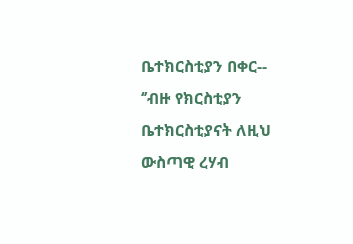ቤተክርስቲያን በቀር-- ‘’ብዙ የክርስቲያን ቤተክርስቲያናት ለዚህ ውስጣዊ ረሃብ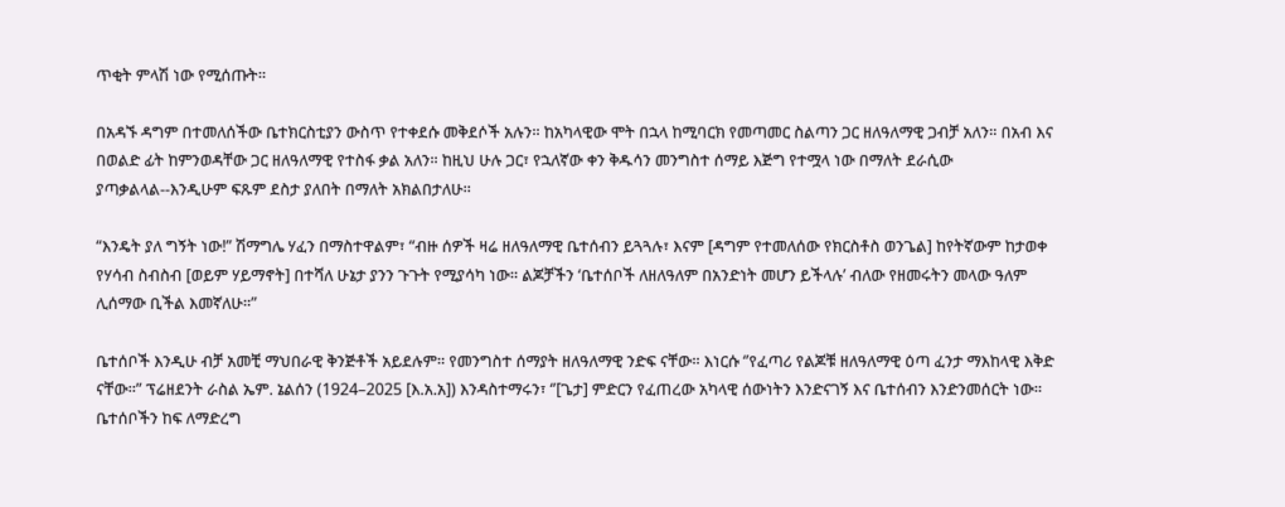ጥቂት ምላሽ ነው የሚሰጡት።

በአዳኙ ዳግም በተመለሰችው ቤተክርስቲያን ውስጥ የተቀደሱ መቅደሶች አሉን። ከአካላዊው ሞት በኋላ ከሚባርክ የመጣመር ስልጣን ጋር ዘለዓለማዊ ጋብቻ አለን። በአብ እና በወልድ ፊት ከምንወዳቸው ጋር ዘለዓለማዊ የተስፋ ቃል አለን። ከዚህ ሁሉ ጋር፣ የኋለኛው ቀን ቅዱሳን መንግስተ ሰማይ እጅግ የተሟላ ነው በማለት ደራሲው ያጣቃልላል--እንዲሁም ፍጹም ደስታ ያለበት በማለት አክልበታለሁ።

“እንዴት ያለ ግኝት ነው!” ሽማግሌ ሃፈን በማስተዋልም፣ “ብዙ ሰዎች ዛሬ ዘለዓለማዊ ቤተሰብን ይጓጓሉ፣ እናም [ዳግም የተመለሰው የክርስቶስ ወንጌል] ከየትኛውም ከታወቀ የሃሳብ ስብስብ [ወይም ሃይማኖት] በተሻለ ሁኔታ ያንን ጉጉት የሚያሳካ ነው። ልጆቻችን ‘ቤተሰቦች ለዘለዓለም በአንድነት መሆን ይችላሉ’ ብለው የዘመሩትን መላው ዓለም ሊሰማው ቢችል እመኛለሁ።’’

ቤተሰቦች እንዲሁ ብቻ አመቺ ማህበራዊ ቅንጅቶች አይደሉም። የመንግስተ ሰማያት ዘለዓለማዊ ንድፍ ናቸው። እነርሱ ‘’የፈጣሪ የልጆቹ ዘለዓለማዊ ዕጣ ፈንታ ማእከላዊ እቅድ ናቸው።’’ ፕሬዘደንት ራስል ኤም. ኔልሰን (1924–2025 [እ.አ.አ]) እንዳስተማሩን፣ ‘’[ጌታ] ምድርን የፈጠረው አካላዊ ሰውነትን እንድናገኝ እና ቤተሰብን እንድንመሰርት ነው። ቤተሰቦችን ከፍ ለማድረግ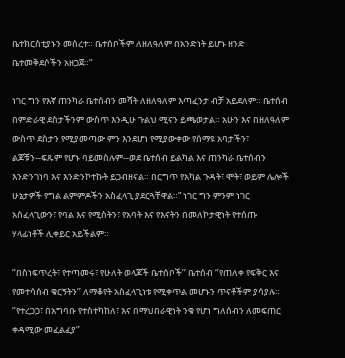ቤተክርስቲያኑን መሰረተ። ቤተሰቦችም ለዘለዓለም በአንድነት ይሆኑ ዘንድ ቤተመቅደሶችን አዘጋጀ።’’

ነገር ግን የእኛ ጠንካራ ቤተሰብን መሻት ለዘለዓለም እጣፈንታ ብቻ አይደለም። ቤተሰብ በምድራዊ ደስታችንም ውስጥ እንዲሁ ጉልህ ሚናን ይጫወታል። አሁን እና በዘለዓለም ውስጥ ደስታን የሚያመጣው ምን እንደሆነ የሚያውቀው የሰማዩ አባታችን፣ ልጆቹን--ፍጹም የሆኑ ባይመስሉም--ወደ ቤተሰብ ይልካል እና ጠንካራ ቤተሰብን እንድንገነባ እና እንድንኮተኩት ይጋብዘናል። በርግጥ የአካል ጉዳት፣ ሞት፣ ወይም ሌሎች ሁኔታዎች የግል ልምምዶችን አስፈላጊ ያደርጓቸዋል።” ነገር ግን ምንም ነገር አስፈላጊውን፣ የባል እና የሚስትን፣ የአባት እና የእናትን በመለኮታዊነት የተሰጡ ሃላፊነቶች ሊቀይር አይችልም።

‘’በስነፍጥረት፣ የተጣመሩ፣ የሁለት ወላጆች ቤተሰቦች’’ ቤተሰብ ‘’የጠለቀ የፍቅር እና የመተሳሰብ ቁርኝትን’’ ለማቆየት አስፈላጊነቱ የሚቀጥል መሆኑን ጥናቶችም ያሳያሉ። ‘’የተረጋጋ፣ በአግባቡ የተስተካከለ፣ እና በማህበራዊነት ንቁ የሆነ ግለሰብን ለመፍጠር ቀዳሚው መፈልፈያ’’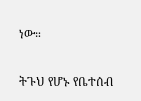ነው።

ትጉህ የሆኑ የቤተሰብ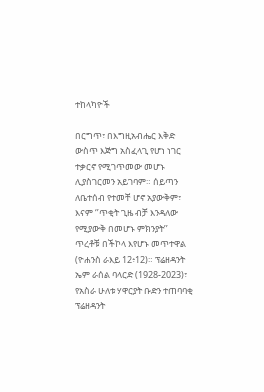ተከላካዮች

በርግጥ፣ በእግዚአብሔር እቅድ ውስጥ እጅግ አስፈላጊ የሆነ ነገር ተቃርኖ የሚገጥመው መሆኑ ሊያስገርመን አይገባም። ሰይጣን ለቤተሰብ የተመቸ ሆኖ አያውቅም፣ እናም ‘’ጥቂት ጊዜ ብቻ እንዳለው የሚያውቅ በመሆኑ ምክንያት’’ ጥረቶቹ በችኮላ እየሆኑ መጥተዋል (ዮሐንስ ራእይ 12፥12)። ፕሬዘዳንት ኤም ራሰል ባላርድ (1928-2023)፣ የአስራ ሁለቱ ሃዋርያት ቡድን ተጠባባቂ ፕሬዘዳንት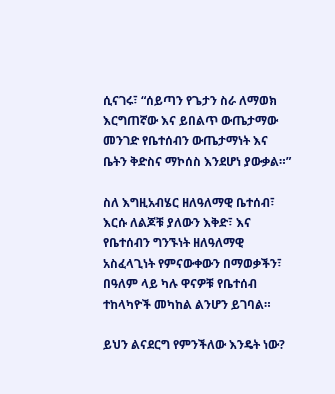ሲናገሩ፣ “ሰይጣን የጌታን ስራ ለማወክ እርግጠኛው እና ይበልጥ ውጤታማው መንገድ የቤተሰብን ውጤታማነት እና ቤትን ቅድስና ማኮሰስ እንደሆነ ያውቃል።”

ስለ እግዚአብሄር ዘለዓለማዊ ቤተሰብ፣ እርሱ ለልጆቹ ያለውን እቅድ፣ እና የቤተሰብን ግንኙነት ዘለዓለማዊ አስፈላጊነት የምናውቀውን በማወቃችን፣ በዓለም ላይ ካሉ ዋናዎቹ የቤተሰብ ተከላካዮች መካከል ልንሆን ይገባል።

ይህን ልናደርግ የምንችለው እንዴት ነው?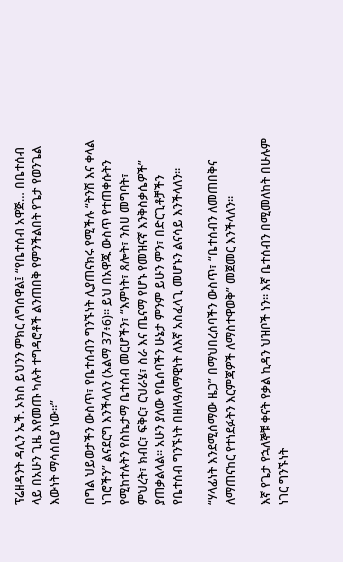ፕሬዘዳንት ዳሊን ኤች. ኦክስ ይህንን ምክር ለግሰዋል፤ “የቤተሰብ አዋጅ… በቤተሰብ ላይ በአሁን ጊዜ እየመጡ ካሉት ተግዳሮቶች ልንጠበቅ የምንችልበት የጌታ የወንጌል እውነት ማሳሰቢያ ነው።”

በግል ህይወታችን ውስጥ፣ የቤተሰብን ግንኙነት ሊያጠናክሩ የሚችሉ “ትንሽ እና ቀላል ነገሮችን” ልናደርግ እንችላለን (አልማ 37፥6)። ይህ በአዋጁ ውስጥ የተጠቀሱትን የሚከተሉትን የስኬታማ ቤተሰብ መርሆችን፣ “እምነት፣ ጸሎት፣ ንስሀ መግባት፣ ምህረት፣ ክብር፣ ፍቅር፣ ርህራሄ፣ ስራ እና ጤናማ የሆኑ የመዝናኛ እንቅስቃሴዎች” ያጠቃልላል። አሁን ያለው የቤሰባችን ሁኔታ ምንም ይሁን ምን፣ በድርጊቶቻችን የቤተሰብ ግንኙነት በዘለዓለማዊነት ለእኛ አስፈላጊ መሆኑን ልናሳይ እንችላለን።

“ሃላፊነት እንደሚሰማው ዜጋ” በማህበረሰባችን ውስጥ፣ “ቤተሰብን ለመጠበቅና ለማጠናከር የተነደፉትን እርምጃዎች ለማስተዋወቅ” መጀመር እንችላለን።

እኛ የጌታ የኋለኞቹ ቀናት የቃል ኪዳን ህዝቦች ነን። እኛ ቤተሰብን በሚመለከት በሁሉም ነገር ግንኙነት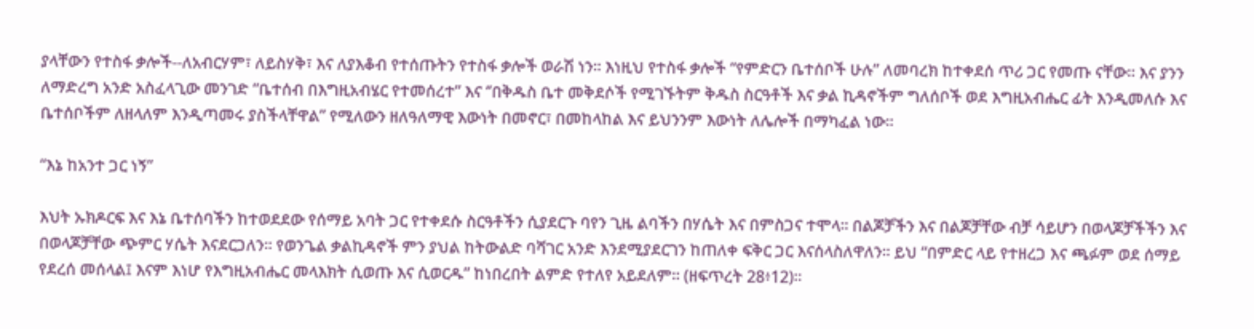ያላቸውን የተስፋ ቃሎች--ለአብርሃም፣ ለይስሃቅ፣ እና ለያእቆብ የተሰጡትን የተስፋ ቃሎች ወራሽ ነን። እነዚህ የተስፋ ቃሎች “የምድርን ቤተሰቦች ሁሉ” ለመባረክ ከተቀደሰ ጥሪ ጋር የመጡ ናቸው። እና ያንን ለማድረግ አንድ አስፈላጊው መንገድ “ቤተሰብ በእግዚአብሄር የተመሰረተ” እና ‘’በቅዱስ ቤተ መቅደሶች የሚገኙትም ቅዱስ ስርዓቶች እና ቃል ኪዳኖችም ግለሰቦች ወደ እግዚአብሔር ፊት እንዲመለሱ እና ቤተሰቦችም ለዘላለም እንዲጣመሩ ያስችላቸዋል” የሚለውን ዘለዓለማዊ እውነት በመኖር፣ በመከላከል እና ይህንንም እውነት ለሌሎች በማካፈል ነው።

“እኔ ከአንተ ጋር ነኝ”

እህት ኡክዶርፍ እና እኔ ቤተሰባችን ከተወደደው የሰማይ አባት ጋር የተቀደሱ ስርዓቶችን ሲያደርጉ ባየን ጊዜ ልባችን በሃሴት እና በምስጋና ተሞላ። በልጆቻችን እና በልጆቻቸው ብቻ ሳይሆን በወላጆቻችችን እና በወላጆቻቸው ጭምር ሃሴት እናደርጋለን። የወንጌል ቃልኪዳኖች ምን ያህል ከትውልድ ባሻገር አንድ እንደሚያደርገን ከጠለቀ ፍቅር ጋር እናሰላስለዋለን። ይህ “በምድር ላይ የተዘረጋ እና ጫፉም ወደ ሰማይ የደረሰ መሰላል፤ እናም እነሆ የእግዚአብሔር መላእክት ሲወጡ እና ሲወርዱ” ከነበረበት ልምድ የተለየ አይደለም። (ዘፍጥረት 28፥12)።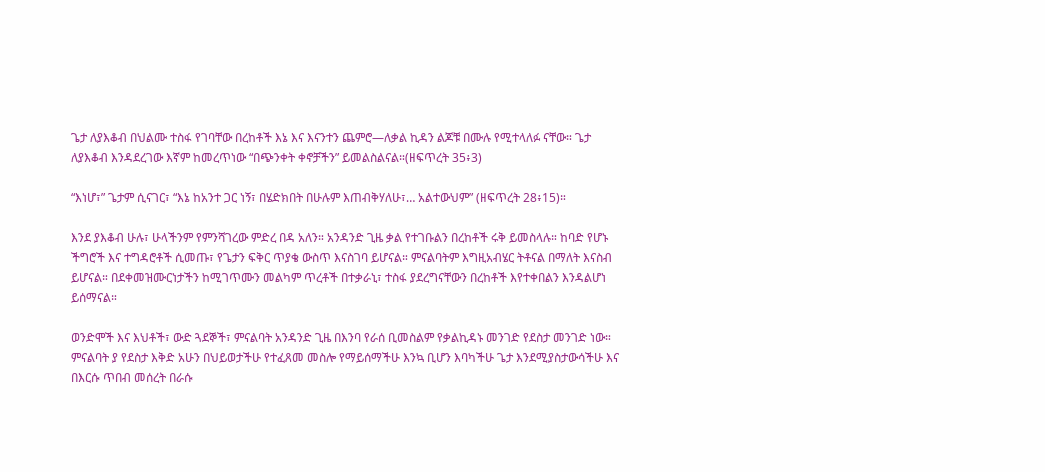ጌታ ለያእቆብ በህልሙ ተስፋ የገባቸው በረከቶች እኔ እና እናንተን ጨምሮ—ለቃል ኪዳን ልጆቹ በሙሉ የሚተላለፉ ናቸው። ጌታ ለያእቆብ እንዳደረገው እኛም ከመረጥነው “በጭንቀት ቀኖቻችን” ይመልስልናል።(ዘፍጥረት 35፥3)

“እነሆ፣” ጌታም ሲናገር፣ “እኔ ከአንተ ጋር ነኝ፣ በሄድክበት በሁሉም እጠብቅሃለሁ፣… አልተውህም” (ዘፍጥረት 28፥15)።

እንደ ያእቆብ ሁሉ፣ ሁላችንም የምንሻገረው ምድረ በዳ አለን። አንዳንድ ጊዜ ቃል የተገቡልን በረከቶች ሩቅ ይመስላሉ። ከባድ የሆኑ ችግሮች እና ተግዳሮቶች ሲመጡ፣ የጌታን ፍቅር ጥያቄ ውስጥ እናስገባ ይሆናል። ምናልባትም እግዚአብሄር ትቶናል በማለት እናስብ ይሆናል። በደቀመዝሙርነታችን ከሚገጥሙን መልካም ጥረቶች በተቃራኒ፣ ተስፋ ያደረግናቸውን በረከቶች እየተቀበልን እንዳልሆነ ይሰማናል።

ወንድሞች እና እህቶች፣ ውድ ጓደኞች፣ ምናልባት አንዳንድ ጊዜ በእንባ የራሰ ቢመስልም የቃልኪዳኑ መንገድ የደስታ መንገድ ነው። ምናልባት ያ የደስታ እቅድ አሁን በህይወታችሁ የተፈጸመ መስሎ የማይሰማችሁ እንኳ ቢሆን እባካችሁ ጌታ እንደሚያስታውሳችሁ እና በእርሱ ጥበብ መሰረት በራሱ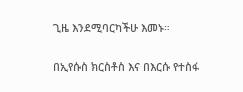ጊዜ እንደሚባርካችሁ እመኑ።

በኢየሱስ ክርስቶስ እና በእርሱ የተስፋ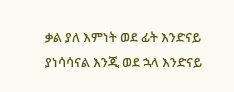ቃል ያለ እምነት ወደ ፊት እንድናይ ያነሳሳናል እንጂ ወደ ኋላ እንድናይ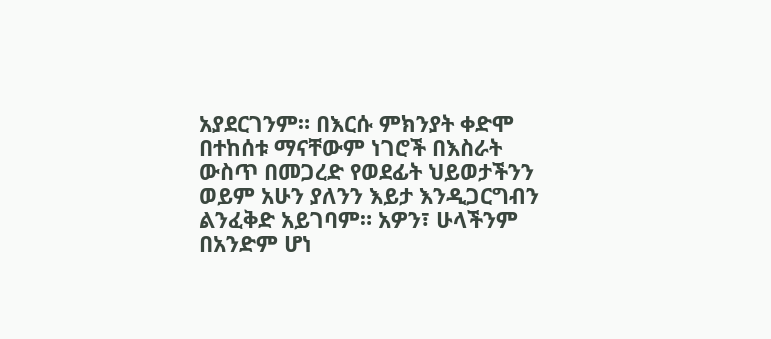አያደርገንም። በእርሱ ምክንያት ቀድሞ በተከሰቱ ማናቸውም ነገሮች በእስራት ውስጥ በመጋረድ የወደፊት ህይወታችንን ወይም አሁን ያለንን እይታ እንዲጋርግብን ልንፈቅድ አይገባም። አዎን፣ ሁላችንም በአንድም ሆነ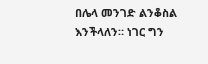በሌላ መንገድ ልንቆስል እንችላለን። ነገር ግን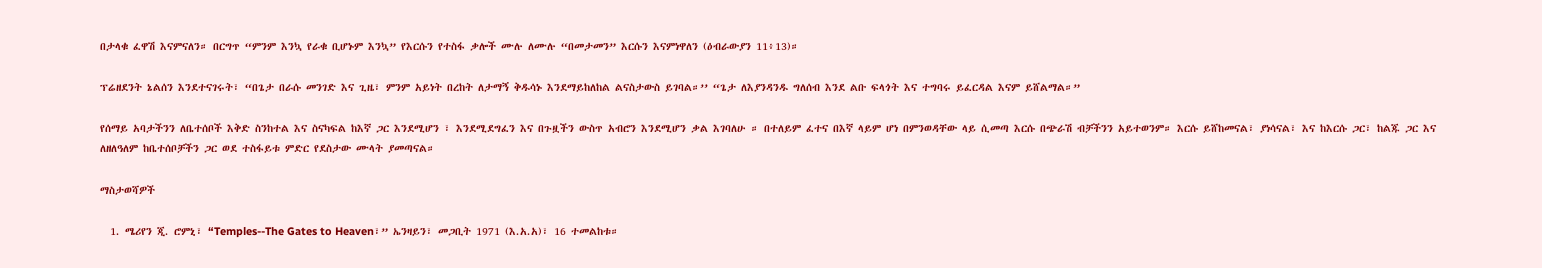በታላቁ ፈዋሽ እናምናለን። በርግጥ “ምንም እንኳ የራቁ ቢሆኑም እንኳ” የእርሱን የተስፋ ቃሎች ሙሉ ለሙሉ “በመታመን” እርሱን እናምነዋለን (ዕብራውያን 11፥13)።

ፕሬዘደንት ኔልሰን እንደተናገሩት፣ “በጌታ በራሱ መንገድ እና ጊዜ፣ ምንም አይነት በረከት ለታማኝ ቅዱሳኑ እንደማይከለከል ልናስታውስ ይገባል።’’ “ጌታ ለእያንዳንዱ ግለሰብ እንደ ልቡ ፍላጎት እና ተግባሩ ይፈርዳል እናም ይሸልማል።”

የሰማይ አባታችንን ለቤተሰቦች እቅድ ስንከተል እና ስናካፍል ከእኛ ጋር እንደሚሆን ፣ እንደሚደግፈን እና በጉዟችን ውስጥ አብሮን እንደሚሆን ቃል እገባለሁ ። በተለይም ፈተና በእኛ ላይም ሆነ በምንወዳቸው ላይ ሲመጣ እርሱ በጭራሽ ብቻችንን አይተወንም። እርሱ ይሸከመናል፣ ያነሳናል፣ እና ከእርሱ ጋር፣ ከልጁ ጋር እና ለዘለዓለም ከቤተሰቦቻችን ጋር ወደ ተስፋይቱ ምድር የደስታው ሙላት ያመጣናል።

ማስታወሻዎች

  1. ሜሪየን ጂ. ሮምኒ፣ “Temples--The Gates to Heaven፣” ኤንዛይን፣ መጋቢት 1971 (እ.አ.አ)፣ 16 ተመልከቱ።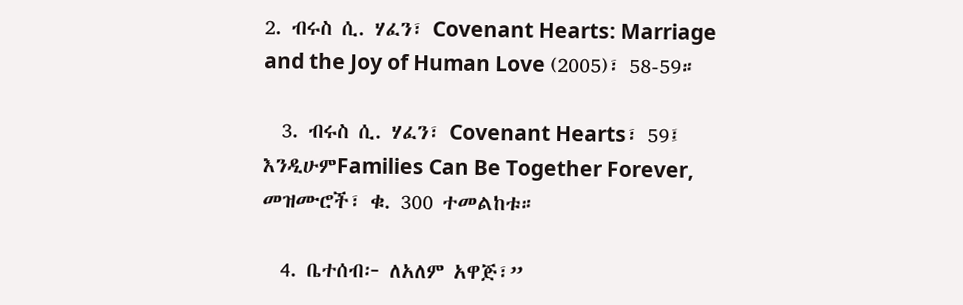2. ብሩስ ሲ. ሃፈን፣ Covenant Hearts: Marriage and the Joy of Human Love (2005)፣ 58-59።

  3. ብሩስ ሲ. ሃፈን፣ Covenant Hearts፣ 59፤ እንዲሁምFamilies Can Be Together Forever, መዝሙሮች፣ ቁ. 300 ተመልከቱ።

  4. ቤተሰብ፦ ለአለም አዋጅ፣”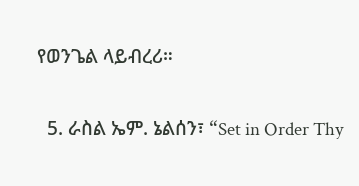የወንጌል ላይብረሪ።

  5. ራስል ኤም. ኔልሰን፣ “Set in Order Thy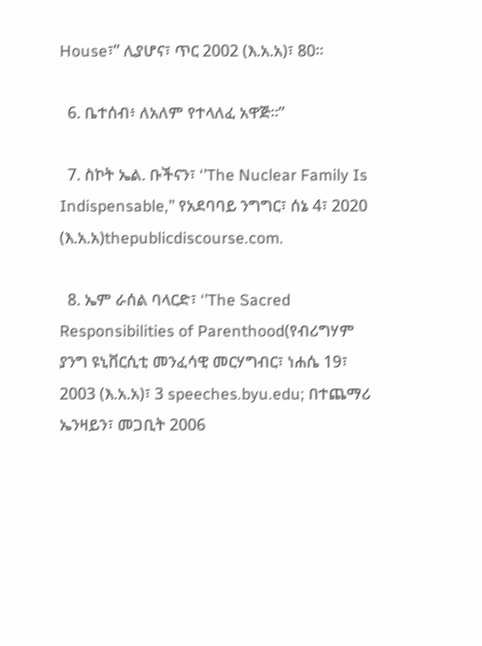House፣” ሊያሆና፣ ጥር 2002 (እ.አ.አ)፣ 80።

  6. ቤተሰብ፥ ለአለም የተላለፈ አዋጅ።”

  7. ስኮት ኤል. ቡችናን፣ ‘’The Nuclear Family Is Indispensable,’’ የአደባባይ ንግግር፣ ሰኔ 4፣ 2020 (እ.አ.አ)thepublicdiscourse.com.

  8. ኤም ራሰል ባላርድ፣ ‘’The Sacred Responsibilities of Parenthood(የብሪግሃም ያንግ ዩኒቨርሲቲ መንፈሳዊ መርሃግብር፣ ነሐሴ 19፣ 2003 (እ.አ.አ)፣ 3 speeches.byu.edu; በተጨማሪ ኤንዛይን፣ መጋቢት 2006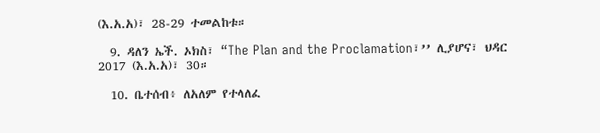(እ.አ.አ)፣ 28-29 ተመልከቱ።

  9. ዳለን ኤች. ኦክስ፣ “The Plan and the Proclamation፣’’ ሊያሆና፣ ህዳር 2017 (እ.አ.አ)፣ 30።

  10. ቤተሰብ፥ ለአለም የተላለፈ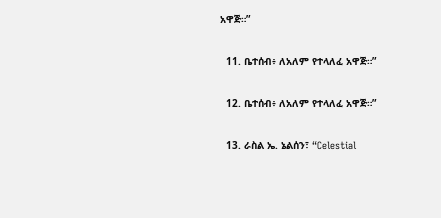አዋጅ።”

  11. ቤተሰብ፥ ለአለም የተላለፈ አዋጅ።”

  12. ቤተሰብ፥ ለአለም የተላለፈ አዋጅ።”

  13. ራስል ኤ. ኔልሰን፣ “Celestial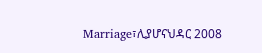Marriage፣ሊያሆናህዳር 2008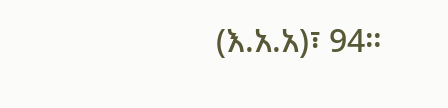(እ.አ.አ)፣ 94።